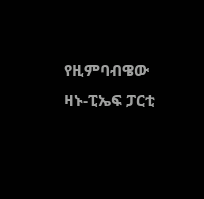የዚምባብዌው ዛኑ-ፒኤፍ ፓርቲ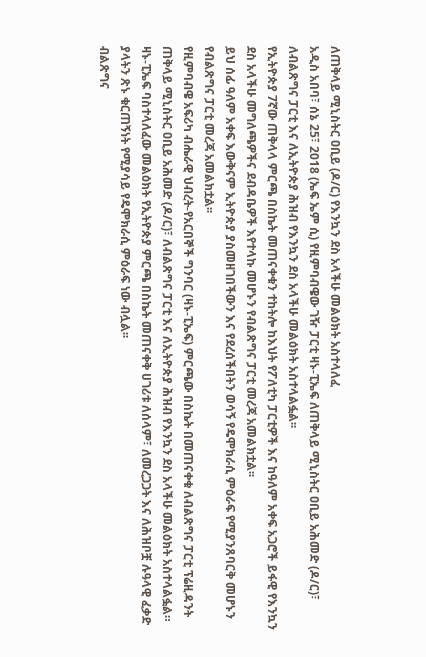ለጠቅላይ ሚኒስትር ዐቢይ (ዶ/ር) የእንኳን ደስ አላችሁ መልዕክት አስተላለፈ
አዲስ አበባ፣ ሰኔ 25፣ 2018 (ኤፍ ኤም ሲ) የዚምባብዌው ገዥ ፓርቲ ዛኑ-ፒኤፍ ለጠቅላይ ሚኒስትር ዐቢይ አሕመድ (ዶ/ር)፣ ለብልጽግና ፓርቲ እና ለኢትዮጵያ ሕዝብ የእንኳን ደስ አላችሁ መልዕክት አስተላልፏል፡፡
የኢትዮጵያ 7ኛው ጠቅላላ ምርጫ በስኬት መጠናቀቁን ተከትሎ ከእህት የፖለቲካ ፓርቲዎች እና ከዓለም አቀፍ አጋሮች ይፋዊ የእንኳን ደስ አላችሁ መግለጫዎችና ደብዳቤዎች እየተላኩ መሆኑን የብልጽግና ፓርቲ መረጃ አመልክቷል፡፡
ይህ ሰፊ ዓለም አቀፍ እውቅናም ኢትዮጵያ ያስመዘገበችውን እና የደረሰችበትን ወሳኝ የዴሞክራሲ ምዕራፍ የሚያንጸባርቅ መሆኑን የብልጽግና ፓርቲ መረጃ አመልክቷል፡፡
የዚምባብዌ አፍሪካ ብሔራዊ ህብረት-የአርበኞች ግንባር (ዛኑ-ፒኤፍ) ምርጫው በስኬት በመጠናቀቁ ለብልጽግና ፓርቲ ፕሬዚዳንት ጠቅላይ ሚኒስትር ዐቢይ አሕመድ (ዶ/ር)፣ ለብልጽግና ፓርቲ እና ለኢትዮጵያ ሕዝብ የእንኳን ደስ አላችሁ መልዕክት አስተላልፏል።
ዛኑ-ፒኤፍ ባስተላለፈው መልዕክት የኢትዮጵያ ምርጫ በስኬት መጠናቀቅ ሀገሪቱ ለሰላም፣ ለመረጋጋት እና ለሕዝቦቿ ሉዓላዊ ፈቃድ ያላትን ጽኑ ቁርጠኝነት የሚያሳይ የዴሞክራሲ ምዕራፍ ነው ብሏል፡፡
ብልጽግና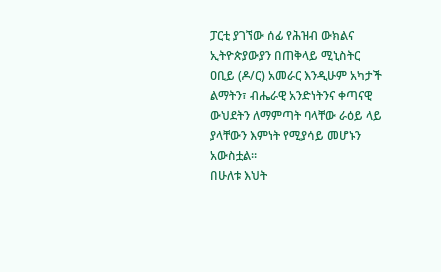ፓርቲ ያገኘው ሰፊ የሕዝብ ውክልና ኢትዮጵያውያን በጠቅላይ ሚኒስትር ዐቢይ (ዶ/ር) አመራር እንዲሁም አካታች ልማትን፣ ብሔራዊ አንድነትንና ቀጣናዊ ውህደትን ለማምጣት ባላቸው ራዕይ ላይ ያላቸውን እምነት የሚያሳይ መሆኑን አውስቷል።
በሁለቱ እህት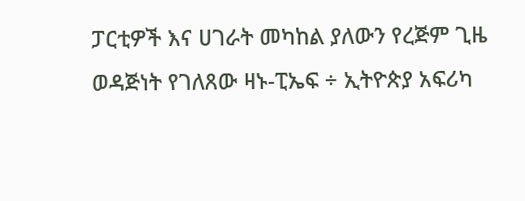ፓርቲዎች እና ሀገራት መካከል ያለውን የረጅም ጊዜ ወዳጅነት የገለጸው ዛኑ-ፒኤፍ ÷ ኢትዮጵያ አፍሪካ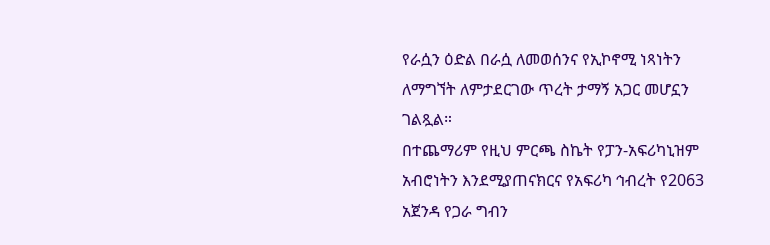የራሷን ዕድል በራሷ ለመወሰንና የኢኮኖሚ ነጻነትን ለማግኘት ለምታደርገው ጥረት ታማኝ አጋር መሆኗን ገልጿል።
በተጨማሪም የዚህ ምርጫ ስኬት የፓን-አፍሪካኒዝም አብሮነትን እንደሚያጠናክርና የአፍሪካ ኅብረት የ2063 አጀንዳ የጋራ ግብን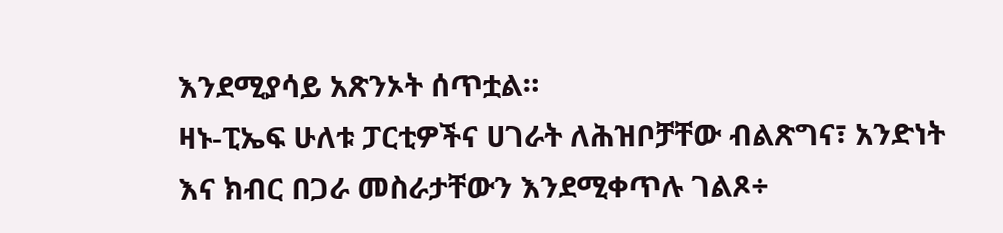እንደሚያሳይ አጽንኦት ሰጥቷል።
ዛኑ-ፒኤፍ ሁለቱ ፓርቲዎችና ሀገራት ለሕዝቦቻቸው ብልጽግና፣ አንድነት እና ክብር በጋራ መስራታቸውን እንደሚቀጥሉ ገልጾ÷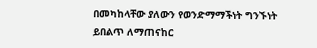በመካከላቸው ያለውን የወንድማማችነት ግንኙነት ይበልጥ ለማጠናከር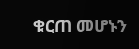ቁርጠ መሆኑን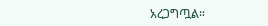አረጋግጧል።